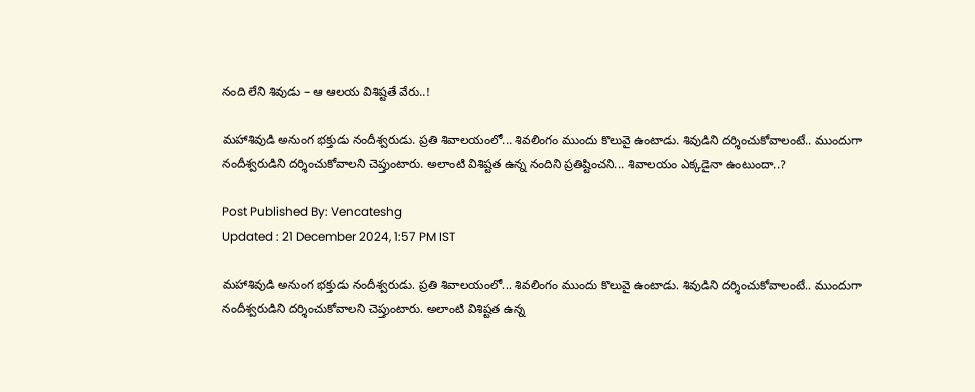నంది లేని శివుడు – ఆ ఆలయ విశిష్టతే వేరు..!

మహాశివుడి అనుంగ భక్తుడు నందీశ్వరుడు. ప్రతి శివాలయంలో... శివలింగం ముందు కొలువై ఉంటాడు. శివుడిని దర్శించుకోవాలంటే.. ముందుగా నందీశ్వరుడిని దర్శించుకోవాలని చెప్తుంటారు. అలాంటి విశిష్టత ఉన్న నందిని ప్రతిష్టించని... శివాలయం ఎక్కడైనా ఉంటుందా..?

Post Published By: Vencateshg
Updated : 21 December 2024, 1:57 PM IST

మహాశివుడి అనుంగ భక్తుడు నందీశ్వరుడు. ప్రతి శివాలయంలో... శివలింగం ముందు కొలువై ఉంటాడు. శివుడిని దర్శించుకోవాలంటే.. ముందుగా నందీశ్వరుడిని దర్శించుకోవాలని చెప్తుంటారు. అలాంటి విశిష్టత ఉన్న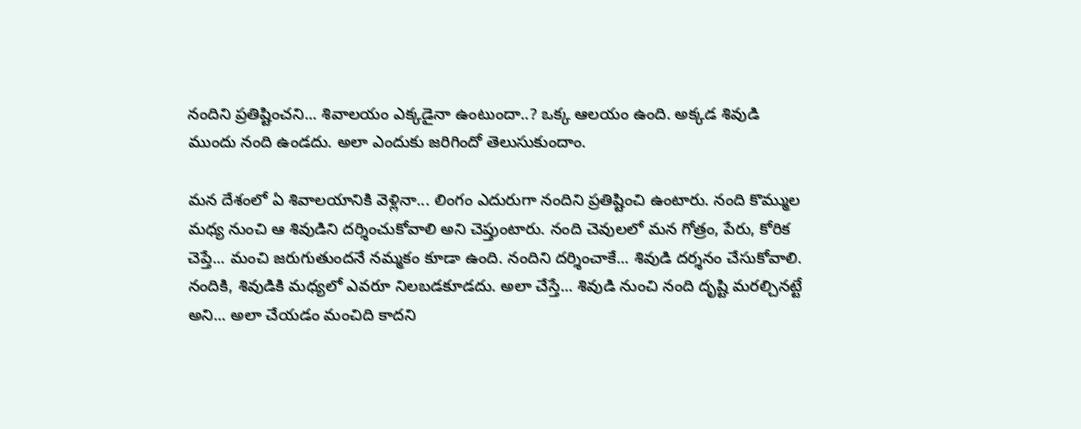నందిని ప్రతిష్టించని... శివాలయం ఎక్కడైనా ఉంటుందా..? ఒక్క ఆలయం ఉంది. అక్కడ శివుడి ముందు నంది ఉండదు. అలా ఎందుకు జరిగిందో తెలుసుకుందాం.

మన దేశంలో ఏ శివాలయానికి వెళ్లినా... లింగం ఎదురుగా నందిని ప్రతిష్టించి ఉంటారు. నంది కొమ్ముల మధ్య నుంచి ఆ శివుడిని దర్శించుకోవాలి అని చెప్తుంటారు. నంది చెవులలో మన గోత్రం, పేరు, కోరిక చెప్తే... మంచి జరుగుతుందనే నమ్మకం కూడా ఉంది. నందిని దర్శించాకే... శివుడి దర్శనం చేసుకోవాలి. నందికి, శివుడికి మధ్యలో ఎవరూ నిలబడకూడదు. అలా చేస్తే... శివుడి నుంచి నంది దృష్టి మరల్చినట్టే అని... అలా చేయడం మంచిది కాదని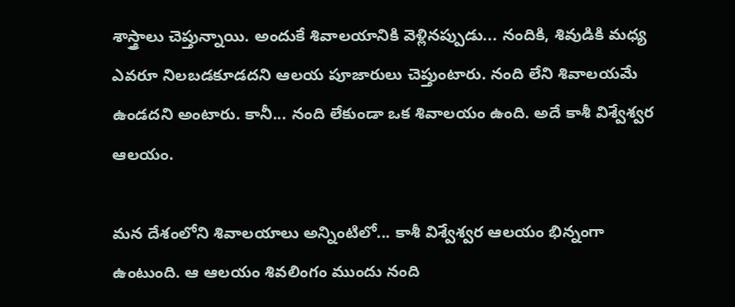శాస్త్రాలు చెప్తున్నాయి. అందుకే శివాలయానికి వెళ్లినప్పుడు... నందికి, శివుడికి మధ్య ఎవరూ నిలబడకూడదని ఆలయ పూజారులు చెప్తుంటారు. నంది లేని శివాలయమే ఉండదని అంటారు. కానీ... నంది లేకుండా ఒక శివాలయం ఉంది. అదే కాశీ విశ్వేశ్వర ఆలయం.

మన దేశంలోని శివాలయాలు అన్నింటిలో... కాశీ విశ్వేశ్వర ఆలయం భిన్నంగా ఉంటుంది. ఆ ఆలయం శివలింగం ముందు నంది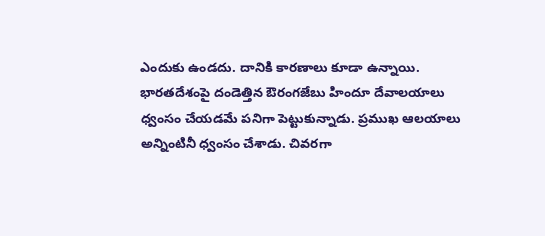ఎందుకు ఉండదు. దానికి కారణాలు కూడా ఉన్నాయి. భారతదేశంపై దండెత్తిన ఔరంగజేబు హిందూ దేవాలయాలు ధ్వంసం చేయడమే పనిగా పెట్టుకున్నాడు. ప్రముఖ ఆలయాలు అన్నింటినీ ధ్వంసం చేశాడు. చివరగా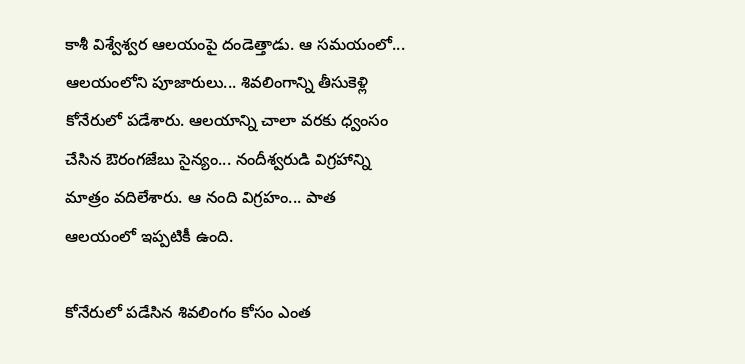కాశీ విశ్వేశ్వర ఆలయంపై దండెత్తాడు. ఆ సమయంలో... ఆలయంలోని పూజారులు... శివలింగాన్ని తీసుకెళ్లి కోనేరులో పడేశారు. ఆలయాన్ని చాలా వరకు ధ్వంసం చేసిన ఔరంగజేబు సైన్యం... నందీశ్వరుడి విగ్రహాన్ని మాత్రం వదిలేశారు. ఆ నంది విగ్రహం... పాత ఆలయంలో ఇప్పటికీ ఉంది.

కోనేరులో పడేసిన శివలింగం కోసం ఎంత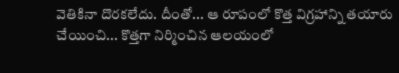వెతికినా దొరకలేదు. దీంతో... ఆ రూపంలో కొత్త విగ్రహాన్ని తయారు చేయించి... కొత్తగా నిర్మించిన ఆలయంలో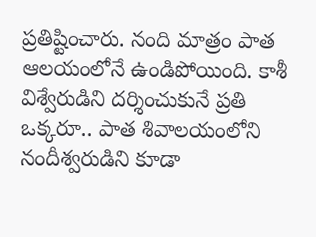ప్రతిష్టించారు. నంది మాత్రం పాత ఆలయంలోనే ఉండిపోయింది. కాశీ విశ్వేరుడిని దర్శించుకునే ప్రతి ఒక్కరూ.. పాత శివాలయంలోని నందీశ్వరుడిని కూడా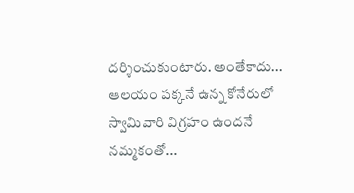దర్శించుకుంటారు. అంతేకాదు... ఆలయం పక్కనే ఉన్న కోనేరులో స్వామివారి విగ్రహం ఉందనే నమ్మకంతో...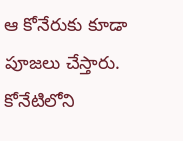ఆ కోనేరుకు కూడా పూజలు చేస్తారు. కోనేటిలోని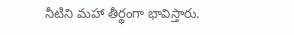నీటిని మహా తీర్థంగా భావిస్తారు.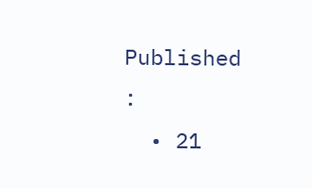Published :
  • 21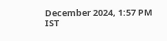December 2024, 1:57 PM IST